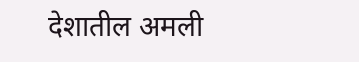देशातील अमली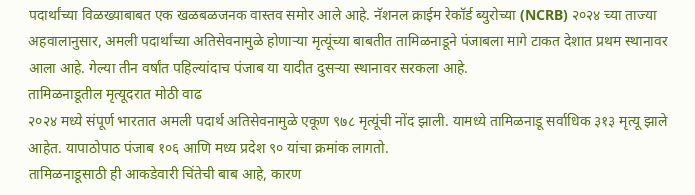पदार्थांच्या विळख्याबाबत एक खळबळजनक वास्तव समोर आले आहे. नॅशनल क्राईम रेकॉर्ड ब्युरोच्या (NCRB) २०२४ च्या ताज्या अहवालानुसार, अमली पदार्थांच्या अतिसेवनामुळे होणाऱ्या मृत्यूंच्या बाबतीत तामिळनाडूने पंजाबला मागे टाकत देशात प्रथम स्थानावर आला आहे. गेल्या तीन वर्षांत पहिल्यांदाच पंजाब या यादीत दुसऱ्या स्थानावर सरकला आहे.
तामिळनाडूतील मृत्यूदरात मोठी वाढ
२०२४ मध्ये संपूर्ण भारतात अमली पदार्थ अतिसेवनामुळे एकूण ९७८ मृत्यूंची नोंद झाली. यामध्ये तामिळनाडू सर्वाधिक ३१३ मृत्यू झाले आहेत. यापाठोपाठ पंजाब १०६ आणि मध्य प्रदेश ९० यांचा क्रमांक लागतो.
तामिळनाडूसाठी ही आकडेवारी चिंतेची बाब आहे, कारण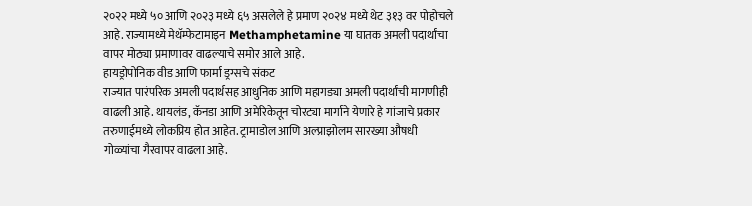२०२२ मध्ये ५० आणि २०२३ मध्ये ६५ असलेले हे प्रमाण २०२४ मध्ये थेट ३१३ वर पोहोचले आहे. राज्यामध्ये मेथॅम्फेटामाइन Methamphetamine या घातक अमली पदार्थांचा वापर मोठ्या प्रमाणावर वाढल्याचे समोर आले आहे.
हायड्रोपोनिक वीड आणि फार्मा ड्रग्सचे संकट
राज्यात पारंपरिक अमली पदार्थसह आधुनिक आणि महागड्या अमली पदार्थांची मागणीही वाढली आहे. थायलंड, कॅनडा आणि अमेरिकेतून चोरट्या मार्गाने येणारे हे गांजाचे प्रकार तरुणाईमध्ये लोकप्रिय होत आहेत. ट्रामाडोल आणि अल्प्राझोलम सारख्या औषधी गोळ्यांचा गैरवापर वाढला आहे.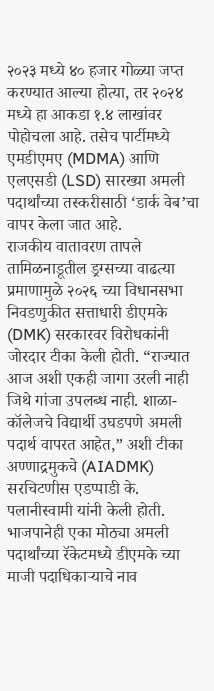२०२३ मध्ये ४० हजार गोळ्या जप्त करण्यात आल्या होत्या, तर २०२४ मध्ये हा आकडा १.४ लाखांवर पोहोचला आहे. तसेच पार्टीमध्ये एमडीएमए (MDMA) आणि एलएसडी (LSD) सारख्या अमली पदार्थांच्या तस्करीसाठी ‘डार्क वेब’चा वापर केला जात आहे.
राजकीय वातावरण तापले
तामिळनाडूतील ड्रग्सच्या वाढत्या प्रमाणामुळे २०२६ च्या विधानसभा निवडणुकीत सत्ताधारी डीएमके (DMK) सरकारवर विरोधकांनी जोरदार टीका केली होती. “राज्यात आज अशी एकही जागा उरली नाही जिथे गांजा उपलब्ध नाही. शाळा-कॉलेजचे विद्यार्थी उघडपणे अमली पदार्थ वापरत आहेत,” अशी टीका अण्णाद्रमुकचे (AIADMK) सरचिटणीस एडप्पाडी के. पलानीस्वामी यांनी केली होती. भाजपानेही एका मोठ्या अमली पदार्थांच्या रॅकेटमध्ये डीएमके च्या माजी पदाधिकाऱ्याचे नाव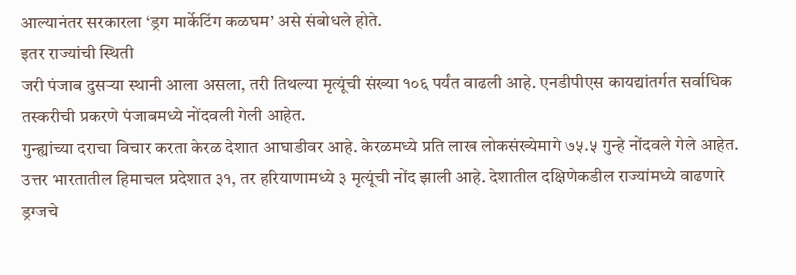आल्यानंतर सरकारला ‘ड्रग मार्केटिंग कळघम’ असे संबोधले होते.
इतर राज्यांची स्थिती
जरी पंजाब दुसऱ्या स्थानी आला असला, तरी तिथल्या मृत्यूंची संख्या १०६ पर्यंत वाढली आहे. एनडीपीएस कायद्यांतर्गत सर्वाधिक तस्करीची प्रकरणे पंजाबमध्ये नोंदवली गेली आहेत.
गुन्ह्यांच्या दराचा विचार करता केरळ देशात आघाडीवर आहे. केरळमध्ये प्रति लाख लोकसंख्येमागे ७५.५ गुन्हे नोंदवले गेले आहेत. उत्तर भारतातील हिमाचल प्रदेशात ३१, तर हरियाणामध्ये ३ मृत्यूंची नोंद झाली आहे. देशातील दक्षिणेकडील राज्यांमध्ये वाढणारे ड्रग्जचे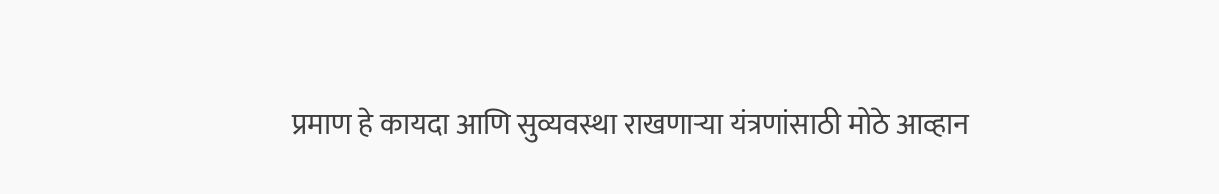प्रमाण हे कायदा आणि सुव्यवस्था राखणाऱ्या यंत्रणांसाठी मोठे आव्हान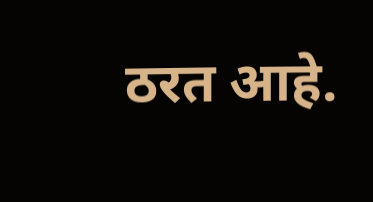ठरत आहे.